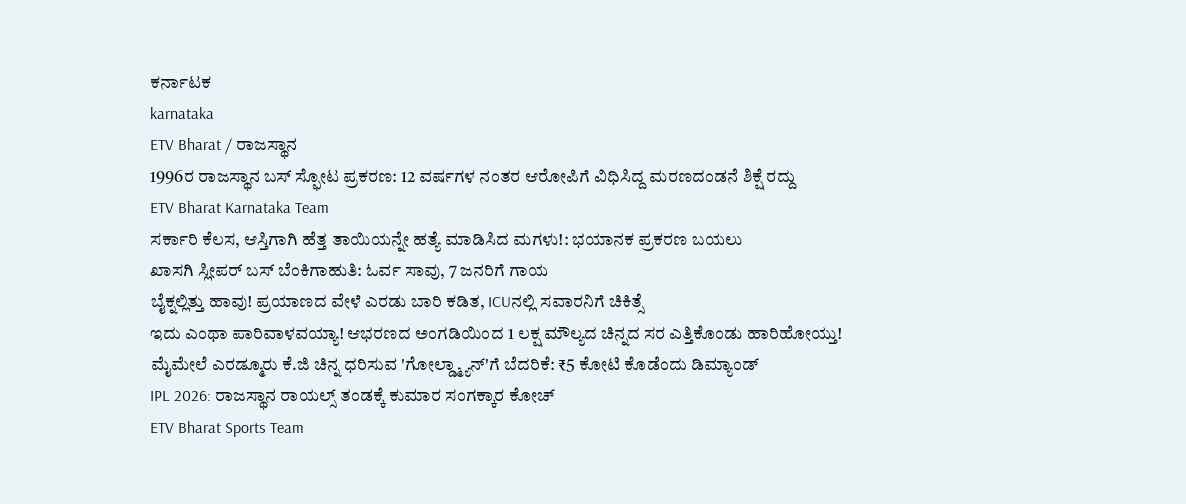ಕರ್ನಾಟಕ
karnataka
ETV Bharat / ರಾಜಸ್ಥಾನ
1996ರ ರಾಜಸ್ಥಾನ ಬಸ್ ಸ್ಫೋಟ ಪ್ರಕರಣ: 12 ವರ್ಷಗಳ ನಂತರ ಆರೋಪಿಗೆ ವಿಧಿಸಿದ್ದ ಮರಣದಂಡನೆ ಶಿಕ್ಷೆ ರದ್ದು
ETV Bharat Karnataka Team
ಸರ್ಕಾರಿ ಕೆಲಸ, ಆಸ್ತಿಗಾಗಿ ಹೆತ್ತ ತಾಯಿಯನ್ನೇ ಹತ್ಯೆ ಮಾಡಿಸಿದ ಮಗಳು!: ಭಯಾನಕ ಪ್ರಕರಣ ಬಯಲು
ಖಾಸಗಿ ಸ್ಲೀಪರ್ ಬಸ್ ಬೆಂಕಿಗಾಹುತಿ: ಓರ್ವ ಸಾವು, 7 ಜನರಿಗೆ ಗಾಯ
ಬೈಕ್ನಲ್ಲಿತ್ತು ಹಾವು! ಪ್ರಯಾಣದ ವೇಳೆ ಎರಡು ಬಾರಿ ಕಡಿತ, ICUನಲ್ಲಿ ಸವಾರನಿಗೆ ಚಿಕಿತ್ಸೆ
ಇದು ಎಂಥಾ ಪಾರಿವಾಳವಯ್ಯಾ! ಆಭರಣದ ಅಂಗಡಿಯಿಂದ 1 ಲಕ್ಷ ಮೌಲ್ಯದ ಚಿನ್ನದ ಸರ ಎತ್ತಿಕೊಂಡು ಹಾರಿಹೋಯ್ತು!
ಮೈಮೇಲೆ ಎರಡ್ಮೂರು ಕೆ.ಜಿ ಚಿನ್ನ ಧರಿಸುವ 'ಗೋಲ್ಡ್ಮ್ಯಾನ್'ಗೆ ಬೆದರಿಕೆ: ₹5 ಕೋಟಿ ಕೊಡೆಂದು ಡಿಮ್ಯಾಂಡ್
IPL 2026: ರಾಜಸ್ಥಾನ ರಾಯಲ್ಸ್ ತಂಡಕ್ಕೆ ಕುಮಾರ ಸಂಗಕ್ಕಾರ ಕೋಚ್
ETV Bharat Sports Team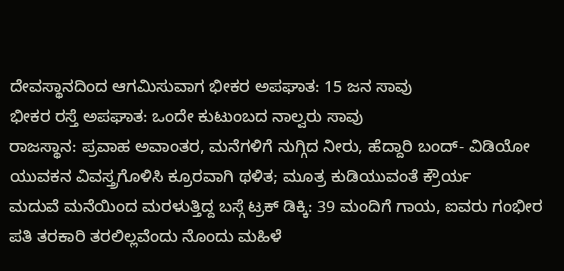ದೇವಸ್ಥಾನದಿಂದ ಆಗಮಿಸುವಾಗ ಭೀಕರ ಅಪಘಾತ: 15 ಜನ ಸಾವು
ಭೀಕರ ರಸ್ತೆ ಅಪಘಾತ: ಒಂದೇ ಕುಟುಂಬದ ನಾಲ್ವರು ಸಾವು
ರಾಜಸ್ಥಾನ: ಪ್ರವಾಹ ಅವಾಂತರ, ಮನೆಗಳಿಗೆ ನುಗ್ಗಿದ ನೀರು, ಹೆದ್ದಾರಿ ಬಂದ್- ವಿಡಿಯೋ
ಯುವಕನ ವಿವಸ್ತ್ರಗೊಳಿಸಿ ಕ್ರೂರವಾಗಿ ಥಳಿತ; ಮೂತ್ರ ಕುಡಿಯುವಂತೆ ಕ್ರೌರ್ಯ
ಮದುವೆ ಮನೆಯಿಂದ ಮರಳುತ್ತಿದ್ದ ಬಸ್ಗೆ ಟ್ರಕ್ ಡಿಕ್ಕಿ: 39 ಮಂದಿಗೆ ಗಾಯ, ಐವರು ಗಂಭೀರ
ಪತಿ ತರಕಾರಿ ತರಲಿಲ್ಲವೆಂದು ನೊಂದು ಮಹಿಳೆ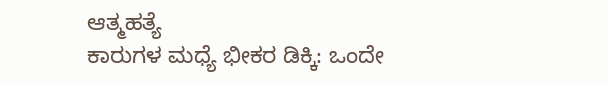ಆತ್ಮಹತ್ಯೆ
ಕಾರುಗಳ ಮಧ್ಯೆ ಭೀಕರ ಡಿಕ್ಕಿ: ಒಂದೇ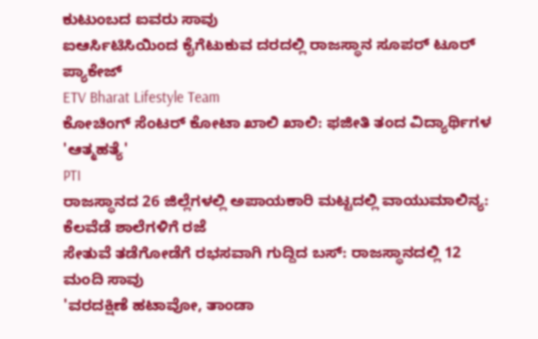ಕುಟುಂಬದ ಐವರು ಸಾವು
ಐಆರ್ಸಿಟಿಸಿಯಿಂದ ಕೈಗೆಟುಕುವ ದರದಲ್ಲಿ ರಾಜಸ್ಥಾನ ಸೂಪರ್ ಟೂರ್ ಪ್ಯಾಕೇಜ್
ETV Bharat Lifestyle Team
ಕೋಚಿಂಗ್ ಸೆಂಟರ್ ಕೋಟಾ ಖಾಲಿ ಖಾಲಿ: ಫಜೀತಿ ತಂದ ವಿದ್ಯಾರ್ಥಿಗಳ 'ಆತ್ಮಹತ್ಯೆ'
PTI
ರಾಜಸ್ಥಾನದ 26 ಜಿಲ್ಲೆಗಳಲ್ಲಿ ಅಪಾಯಕಾರಿ ಮಟ್ಟದಲ್ಲಿ ವಾಯುಮಾಲಿನ್ಯ: ಕೆಲವೆಡೆ ಶಾಲೆಗಳಿಗೆ ರಜೆ
ಸೇತುವೆ ತಡೆಗೋಡೆಗೆ ರಭಸವಾಗಿ ಗುದ್ದಿದ ಬಸ್: ರಾಜಸ್ಥಾನದಲ್ಲಿ 12 ಮಂದಿ ಸಾವು
'ವರದಕ್ಷಿಣೆ ಹಟಾವೋ, ತಾಂಡಾ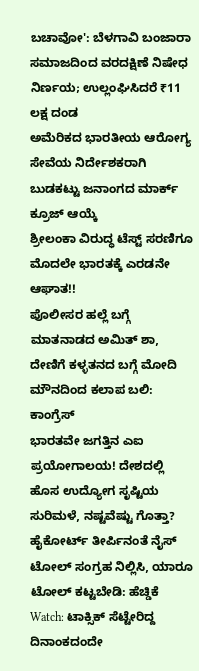ಬಚಾವೋ': ಬೆಳಗಾವಿ ಬಂಜಾರಾ ಸಮಾಜದಿಂದ ವರದಕ್ಷಿಣೆ ನಿಷೇಧ ನಿರ್ಣಯ; ಉಲ್ಲಂಘಿಸಿದರೆ ₹11 ಲಕ್ಷ ದಂಡ
ಅಮೆರಿಕದ ಭಾರತೀಯ ಆರೋಗ್ಯ ಸೇವೆಯ ನಿರ್ದೇಶಕರಾಗಿ ಬುಡಕಟ್ಟು ಜನಾಂಗದ ಮಾರ್ಕ್ ಕ್ರೂಜ್ ಆಯ್ಕೆ
ಶ್ರೀಲಂಕಾ ವಿರುದ್ಧ ಟೆಸ್ಟ್ ಸರಣಿಗೂ ಮೊದಲೇ ಭಾರತಕ್ಕೆ ಎರಡನೇ ಆಘಾತ!!
ಪೊಲೀಸರ ಹಲ್ಲೆ ಬಗ್ಗೆ ಮಾತನಾಡದ ಅಮಿತ್ ಶಾ, ದೇಣಿಗೆ ಕಳ್ಳತನದ ಬಗ್ಗೆ ಮೋದಿ ಮೌನದಿಂದ ಕಲಾಪ ಬಲಿ: ಕಾಂಗ್ರೆಸ್
ಭಾರತವೇ ಜಗತ್ತಿನ ಎಐ ಪ್ರಯೋಗಾಲಯ! ದೇಶದಲ್ಲಿ ಹೊಸ ಉದ್ಯೋಗ ಸೃಷ್ಟಿಯ ಸುರಿಮಳೆ, ನಷ್ಟವೆಷ್ಟು ಗೊತ್ತಾ?
ಹೈಕೋರ್ಟ್ ತೀರ್ಪಿನಂತೆ ನೈಸ್ ಟೋಲ್ ಸಂಗ್ರಹ ನಿಲ್ಲಿಸಿ, ಯಾರೂ ಟೋಲ್ ಕಟ್ಟಬೇಡಿ: ಹೆಚ್ಡಿಕೆ
Watch: ಟಾಕ್ಸಿಕ್ ಸೆಟ್ಟೇರಿದ್ದ ದಿನಾಂಕದಂದೇ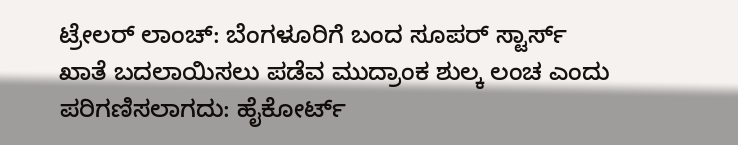ಟ್ರೇಲರ್ ಲಾಂಚ್: ಬೆಂಗಳೂರಿಗೆ ಬಂದ ಸೂಪರ್ ಸ್ಟಾರ್ಸ್
ಖಾತೆ ಬದಲಾಯಿಸಲು ಪಡೆವ ಮುದ್ರಾಂಕ ಶುಲ್ಕ ಲಂಚ ಎಂದು ಪರಿಗಣಿಸಲಾಗದು: ಹೈಕೋರ್ಟ್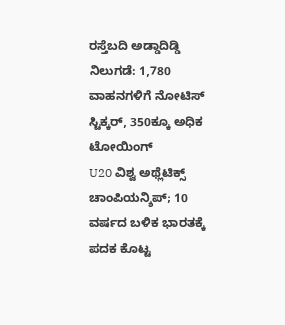ರಸ್ತೆಬದಿ ಅಡ್ಡಾದಿಡ್ಡಿ ನಿಲುಗಡೆ: 1,780 ವಾಹನಗಳಿಗೆ ನೋಟಿಸ್ ಸ್ಟಿಕ್ಕರ್, 350ಕ್ಕೂ ಅಧಿಕ ಟೋಯಿಂಗ್
U20 ವಿಶ್ವ ಅಥ್ಲೆಟಿಕ್ಸ್ ಚಾಂಪಿಯನ್ಶಿಪ್; 10 ವರ್ಷದ ಬಳಿಕ ಭಾರತಕ್ಕೆ ಪದಕ ಕೊಟ್ಟ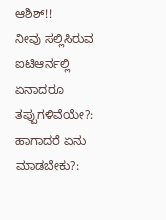ಆಶಿಶ್!!
ನೀವು ಸಲ್ಲಿಸಿರುವ ಐಟಿಆರ್ನಲ್ಲಿ ಏನಾದರೂ ತಪ್ಪುಗಳಿವೆಯೇ?: ಹಾಗಾದರೆ ಏನು ಮಾಡಬೇಕು?: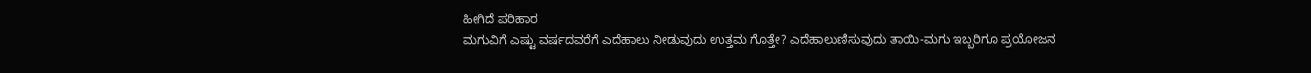ಹೀಗಿದೆ ಪರಿಹಾರ
ಮಗುವಿಗೆ ಎಷ್ಟು ವರ್ಷದವರೆಗೆ ಎದೆಹಾಲು ನೀಡುವುದು ಉತ್ತಮ ಗೊತ್ತೇ? ಎದೆಹಾಲುಣಿಸುವುದು ತಾಯಿ-ಮಗು ಇಬ್ಬರಿಗೂ ಪ್ರಯೋಜನ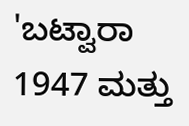'ಬಟ್ವಾರಾ 1947 ಮತ್ತು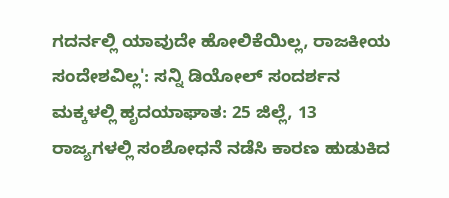ಗದರ್ನಲ್ಲಿ ಯಾವುದೇ ಹೋಲಿಕೆಯಿಲ್ಲ, ರಾಜಕೀಯ ಸಂದೇಶವಿಲ್ಲ': ಸನ್ನಿ ಡಿಯೋಲ್ ಸಂದರ್ಶನ
ಮಕ್ಕಳಲ್ಲಿ ಹೃದಯಾಘಾತ: 25 ಜಿಲ್ಲೆ, 13 ರಾಜ್ಯಗಳಲ್ಲಿ ಸಂಶೋಧನೆ ನಡೆಸಿ ಕಾರಣ ಹುಡುಕಿದ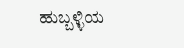ಹುಬ್ಬಳ್ಳಿಯ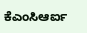ಕೆಎಂಸಿಆರ್ಐ